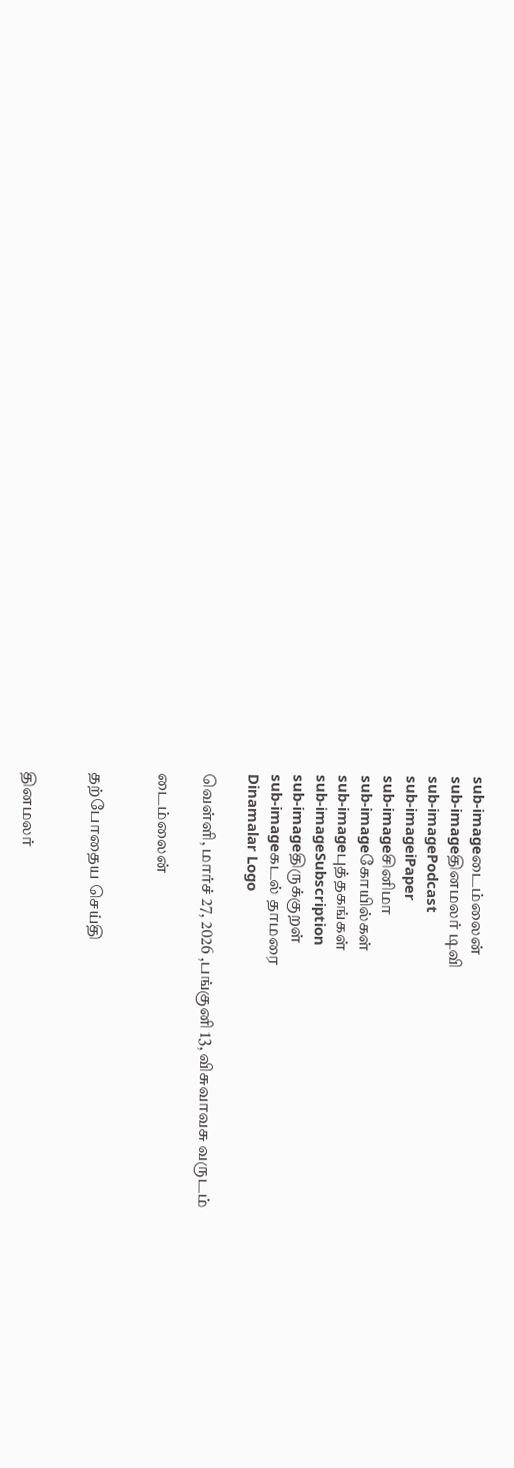sub-imageடைம்லைன்
sub-imageதினமலர் டிவி
sub-imagePodcast
sub-imageiPaper
sub-imageசினிமா
sub-imageகோயில்கள்
sub-imageபுத்தகங்கள்
sub-imageSubscription
sub-imageதிருக்குறள்
sub-imageகடல் தாமரை
Dinamalar Logo

வெள்ளி, மார்ச் 27, 2026 ,பங்குனி 13, விசுவாவசு வருடம்

டைம்லைன்


தற்போதைய செய்தி


தினமலர்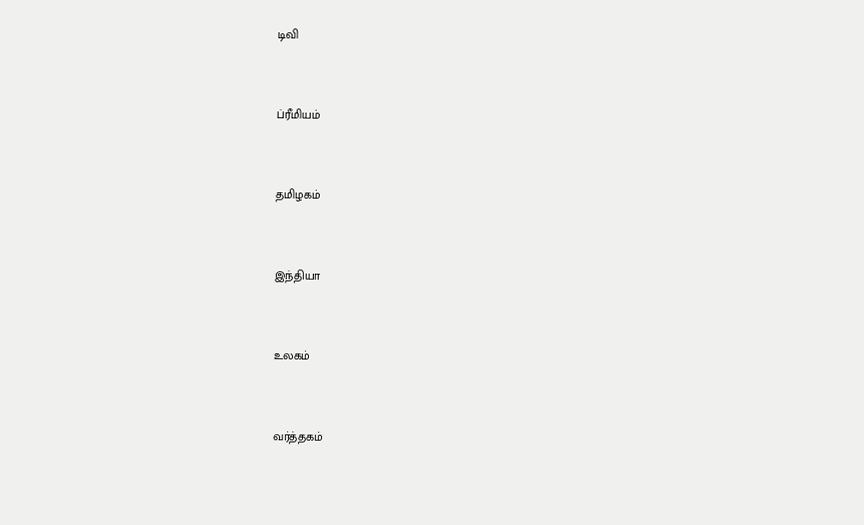டிவி


ப்ரீமியம்


தமிழகம்


இந்தியா


உலகம்


வர்த்தகம்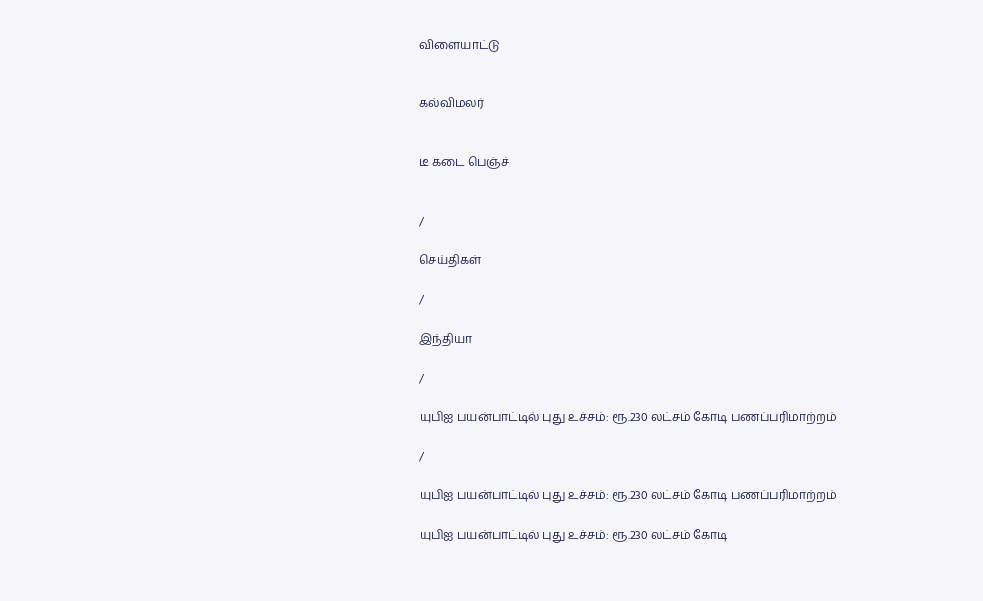விளையாட்டு


கல்விமலர்


டீ கடை பெஞ்ச்


/

செய்திகள்

/

இந்தியா

/

யுபிஐ பயன்பாட்டில் புது உச்சம்: ரூ.230 லட்சம் கோடி பணப்பரிமாற்றம்

/

யுபிஐ பயன்பாட்டில் புது உச்சம்: ரூ.230 லட்சம் கோடி பணப்பரிமாற்றம்

யுபிஐ பயன்பாட்டில் புது உச்சம்: ரூ.230 லட்சம் கோடி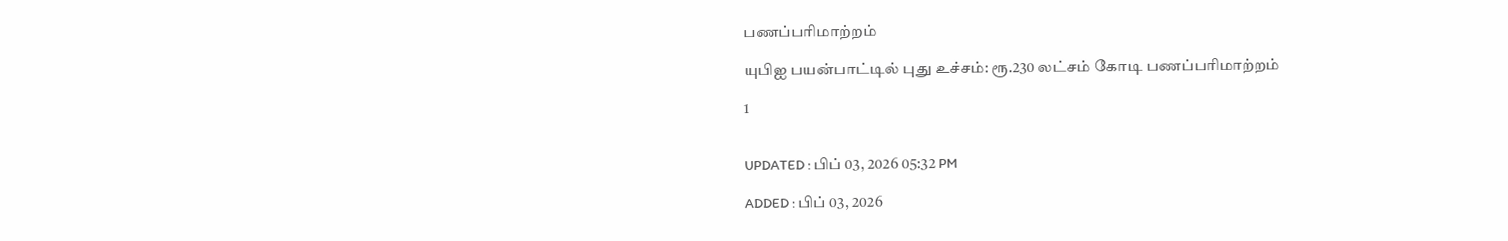பணப்பரிமாற்றம்

யுபிஐ பயன்பாட்டில் புது உச்சம்: ரூ.230 லட்சம் கோடி பணப்பரிமாற்றம்

1


UPDATED : பிப் 03, 2026 05:32 PM

ADDED : பிப் 03, 2026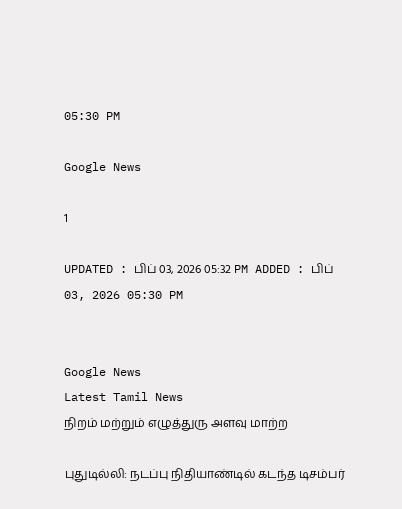05:30 PM

Google News

1

UPDATED : பிப் 03, 2026 05:32 PM ADDED : பிப் 03, 2026 05:30 PM


Google News
Latest Tamil News
நிறம் மற்றும் எழுத்துரு அளவு மாற்ற

புதுடில்லி: நடப்பு நிதியாண்டில் கடந்த டிசம்பர்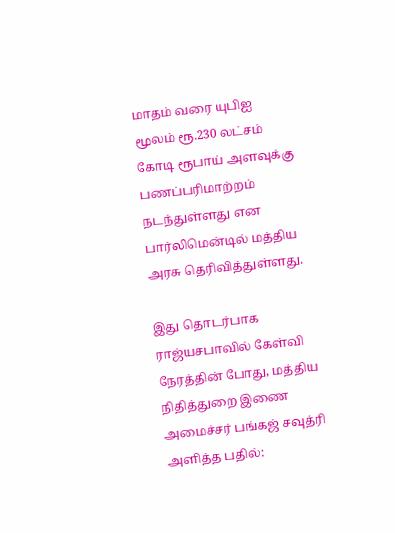மாதம் வரை யுபிஐ மூலம் ரூ.230 லட்சம் கோடி ரூபாய் அளவுக்கு பணப்பரிமாற்றம் நடந்துள்ளது என பார்லிமென்டில் மத்திய அரசு தெரிவித்துள்ளது.

இது தொடர்பாக ராஜ்யசபாவில் கேள்வி நேரத்தின் போது, மத்திய நிதித்துறை இணை அமைச்சர் பங்கஜ் சவுத்ரி அளித்த பதில்: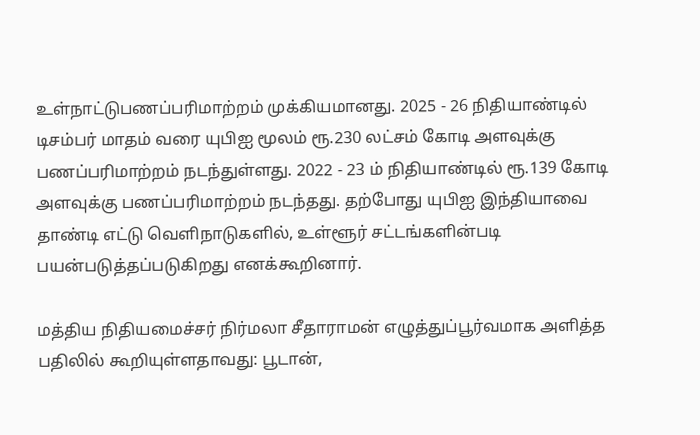உள்நாட்டுபணப்பரிமாற்றம் முக்கியமானது. 2025 - 26 நிதியாண்டில் டிசம்பர் மாதம் வரை யுபிஐ மூலம் ரூ.230 லட்சம் கோடி அளவுக்கு பணப்பரிமாற்றம் நடந்துள்ளது. 2022 - 23 ம் நிதியாண்டில் ரூ.139 கோடி அளவுக்கு பணப்பரிமாற்றம் நடந்தது. தற்போது யுபிஐ இந்தியாவை தாண்டி எட்டு வெளிநாடுகளில், உள்ளூர் சட்டங்களின்படி பயன்படுத்தப்படுகிறது எனக்கூறினார்.

மத்திய நிதியமைச்சர் நிர்மலா சீதாராமன் எழுத்துப்பூர்வமாக அளித்த பதிலில் கூறியுள்ளதாவது: பூடான்,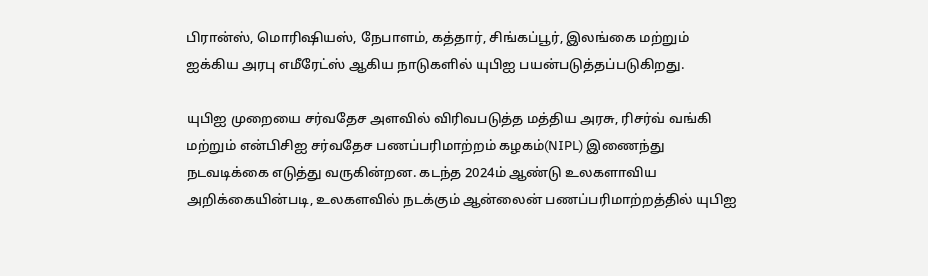பிரான்ஸ், மொரிஷியஸ், நேபாளம், கத்தார், சிங்கப்பூர், இலங்கை மற்றும் ஐக்கிய அரபு எமீரேட்ஸ் ஆகிய நாடுகளில் யுபிஐ பயன்படுத்தப்படுகிறது.

யுபிஐ முறையை சர்வதேச அளவில் விரிவபடுத்த மத்திய அரசு, ரிசர்வ் வங்கி மற்றும் என்பிசிஐ சர்வதேச பணப்பரிமாற்றம் கழகம்(NIPL) இணைந்து நடவடிக்கை எடுத்து வருகின்றன. கடந்த 2024ம் ஆண்டு உலகளாவிய அறிக்கையின்படி, உலகளவில் நடக்கும் ஆன்லைன் பணப்பரிமாற்றத்தில் யுபிஐ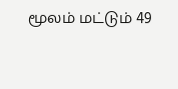மூலம் மட்டும் 49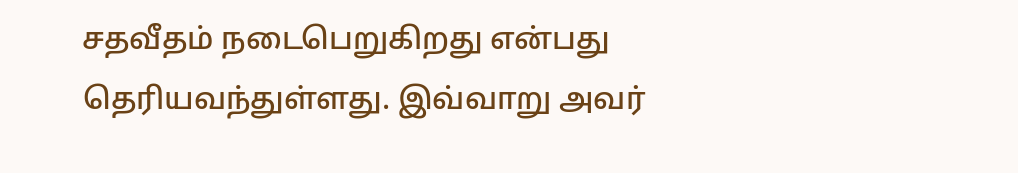சதவீதம் நடைபெறுகிறது என்பது தெரியவந்துள்ளது. இவ்வாறு அவர்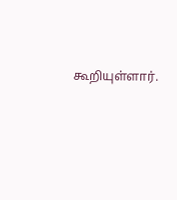கூறியுள்ளார்.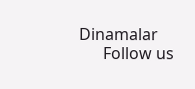Dinamalar
      Follow us